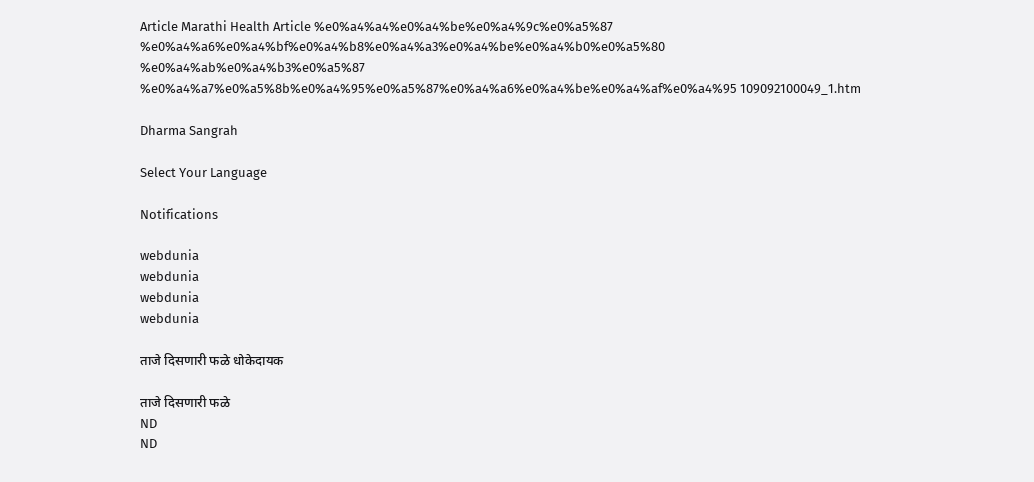Article Marathi Health Article %e0%a4%a4%e0%a4%be%e0%a4%9c%e0%a5%87 %e0%a4%a6%e0%a4%bf%e0%a4%b8%e0%a4%a3%e0%a4%be%e0%a4%b0%e0%a5%80 %e0%a4%ab%e0%a4%b3%e0%a5%87 %e0%a4%a7%e0%a5%8b%e0%a4%95%e0%a5%87%e0%a4%a6%e0%a4%be%e0%a4%af%e0%a4%95 109092100049_1.htm

Dharma Sangrah

Select Your Language

Notifications

webdunia
webdunia
webdunia
webdunia

ताजे दिसणारी फळे धोकेदायक

ताजे दिसणारी फळे
ND
ND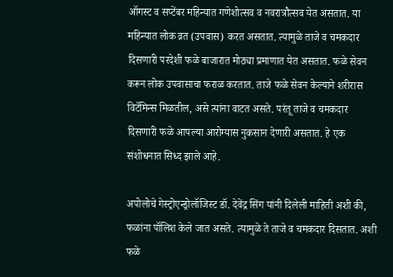ऑगस्ट व सप्टेंबर महिन्यात गणेशोत्सव व नवरात्रौत्सव येत असतात. या महिन्यात लोक व्रत (उपवास) करत असतात. त्यामुळे ताजे व चमकदार दिसणारी परदेशी फळे बाजारात मोठ्या प्रमाणात येत असतात. फळे सेवन करून लोक उपवासाचा फराळ करतात. ताजे फळे सेवन केल्याने शरीरास विटॅमिन्स मिळतील, असे त्यांना वाटत असते. परंतू ताजे व चमकदार दिसणारी फळे आपल्या आरोग्यास नुकसान देणारी असतात. हे एक संशोधनात सिध्द झाले आहे.

अपोलोचे गेस्ट्रोएन्ड्रोलॉजिस्ट डॉ. देवेंद्र सिंग यांनी दिलेली माहिती अशी की, फळांना पॉलिश केले जात असते. त्यामुळे ते ताजे व चमकदार दिसतात. अशी फळे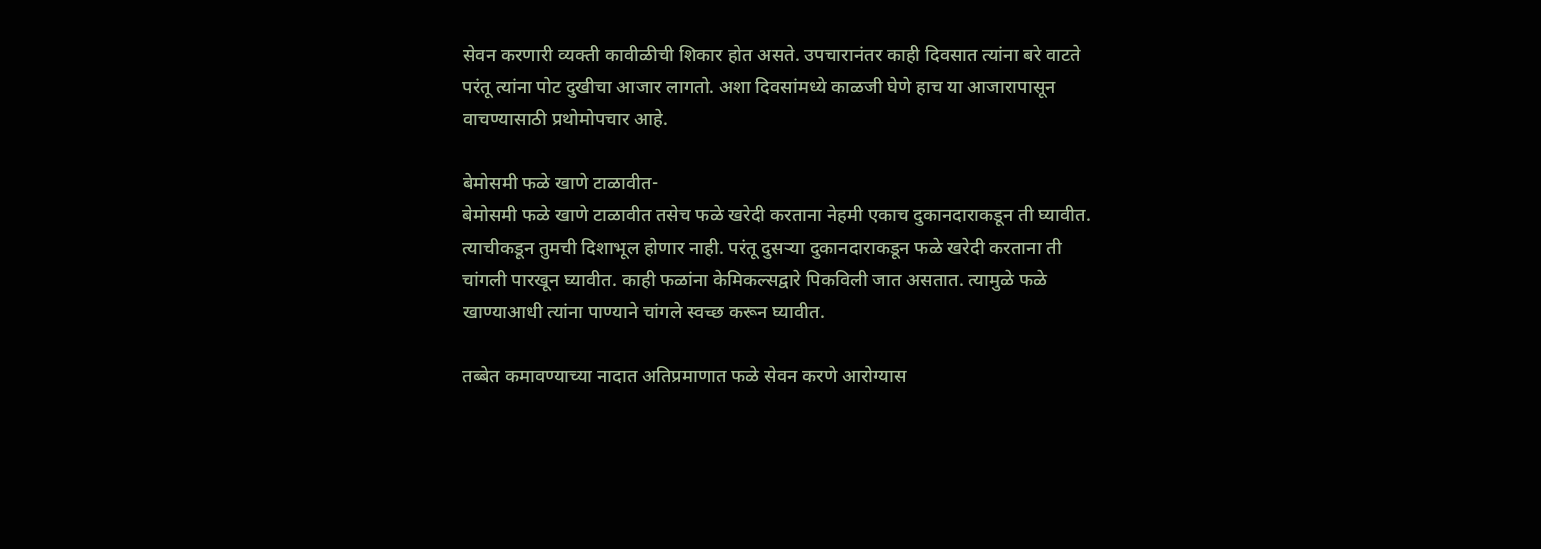सेवन करणारी व्यक्ती कावीळीची शिकार होत असते. उपचारानंतर काही दिवसात त्यांना बरे वाटते परंतू त्यांना पोट दुखीचा आजार लागतो. अशा द‍िवसांमध्ये काळजी घेणे हाच या आजारापासून वाचण्यासाठी प्रथोमोपचार आहे.

बेमोसमी फळे खाणे टाळावीत-
बेमोसमी फळे खाणे टाळावीत तसेच फळे खरेदी करताना नेहमी एकाच दुकानदाराकडून ती घ्यावीत. त्याचीकडून तुमची दिशाभूल होणार नाही. परंतू दुसर्‍या दुकानदाराकडून फळे खरेदी करताना ती चांगली पारखून घ्यावीत. काही फळांना केमिकल्सद्वारे पिकविली जात असतात. त्यामुळे फळे खाण्याआधी त्यांना पाण्याने चांगले स्वच्छ करून घ्यावीत.

तब्बेत कमावण्याच्या नादात अतिप्रमाणात फळे सेवन करणे आरोग्यास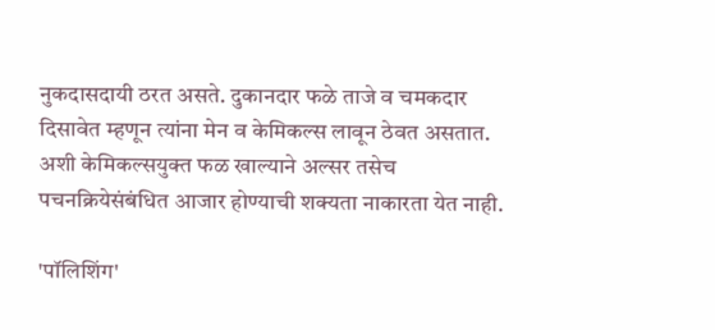नुकदासदायी ठरत असते. दुकानदार फळे ताजे व चमकदार दिसावेत म्हणून त्यांना मेन व केमिकल्स लावून ठेवत असतात. अशी केमिकल्सयुक्त फळ खाल्याने अल्सर तसेच पचनक्रियेसंबंधित आजार होण्याची शक्यता नाकारता येत नाही.

'पॉलिशिंग'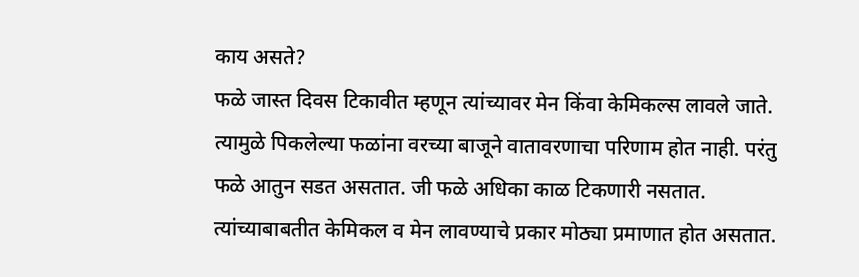काय असते?
फळे जास्त दिवस टिकावीत म्हणून त्यांच्यावर मेन किंवा केमिकल्स लावले जाते. त्यामुळे पिकलेल्या फळांना वरच्या बाजूने वातावरणाचा परिणाम होत नाही. परंतु फळे आतुन सडत असतात. जी फळे अधिका काळ टिकणारी नसतात. त्यांच्याबाबतीत केमिकल व मेन लावण्याचे प्रकार मोठ्या प्रमाणात होत असतात.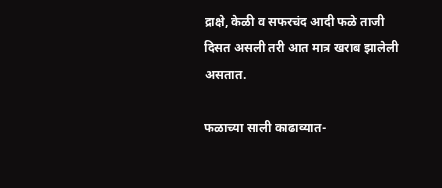द्राक्षे, केळी व सफरचंद आदी फळे ताजी दिसत असली तरी आत मा‍त्र खराब झालेली असतात.

फळाच्या साली काढाव्यात-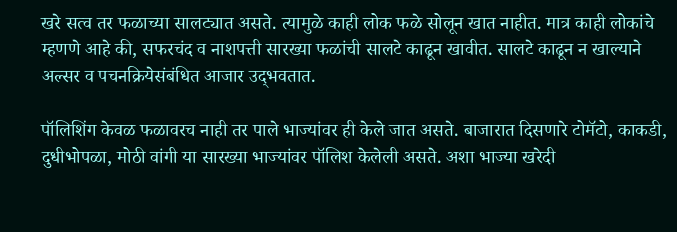खरे सत्व तर फळाच्या सालट्यात असते. त्यामुळे काही लोक फळे सोलून खात नाहीत. मात्र काही लोकांचे म्हणणे आहे की, सफरचंद व नाशपत्ती सारख्या फळांची सालटे काढून खावीत. सालटे काढून न खाल्याने अल्सर व पचनक्रियेसंबंधित आजार उद्‍भवतात.

पॉलिशिंग केवळ फळावरच नाही तर पाले भाज्यांवर ही केले जात असते. बाजारात दिसणारे टोमॅटो, काकडी, दुधीभोपळा, मोठी वांगी या सारख्या भाज्यांवर पॉलिश केलेली असते. अशा भाज्या खरेदी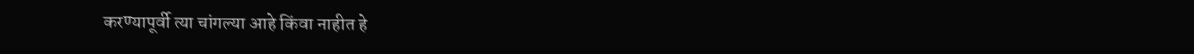करण्‍यापूर्वी त्या चांगल्या आहे किंवा नाहीत हे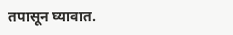तपासून घ्यावात.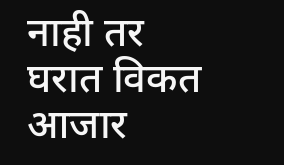नाही तर घरात विकत आजार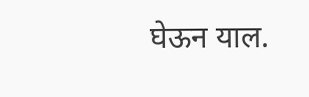घेऊन याल.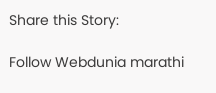Share this Story:

Follow Webdunia marathi